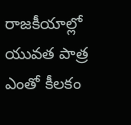రాజకీయాల్లో యువత పాత్ర ఎంతో కీలకం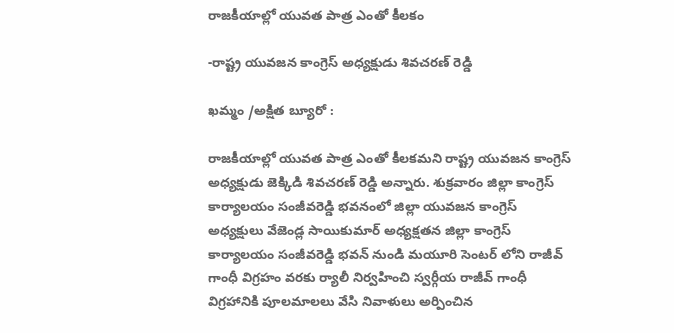రాజకీయాల్లో యువత పాత్ర ఎంతో కీలకం

-రాష్ట్ర యువజన కాంగ్రెస్ అధ్యక్షుడు శివచరణ్ రెడ్డి

ఖమ్మం /అక్షిత బ్యూరో :

రాజకీయాల్లో యువత పాత్ర ఎంతో కీలకమని రాష్ట్ర యువజన కాంగ్రెస్ అధ్యక్షుడు జెక్కిడి శివచరణ్ రెడ్డి అన్నారు. శుక్రవారం జిల్లా కాంగ్రెస్ కార్యాలయం సంజీవరెడ్డి భవనంలో జిల్లా యువజన కాంగ్రెస్ అధ్యక్షులు వేజెండ్ల సాయికుమార్ అధ్యక్షతన జిల్లా కాంగ్రెస్ కార్యాలయం సంజీవరెడ్డి భవన్ నుండి మయూరి సెంటర్ లోని రాజీవ్ గాంధీ విగ్రహం వరకు ర్యాలీ నిర్వహించి స్వర్గీయ రాజీవ్ గాంధీ విగ్రహానికి పూలమాలలు వేసి నివాళులు అర్పించిన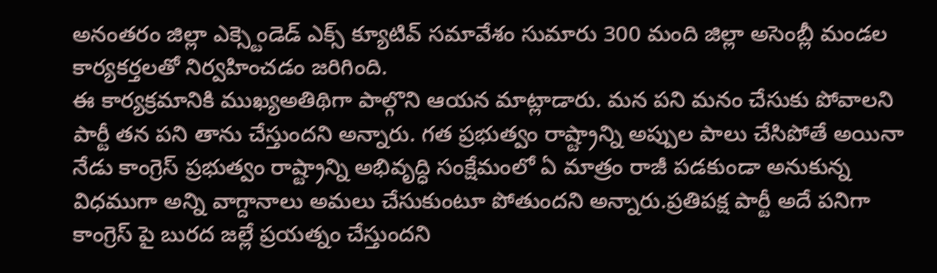అనంతరం జిల్లా ఎక్స్టెండెడ్ ఎక్స్ క్యూటివ్ సమావేశం సుమారు 300 మంది జిల్లా అసెంబ్లీ మండల కార్యకర్తలతో నిర్వహించడం జరిగింది.
ఈ కార్యక్రమానికి ముఖ్యఅతిథిగా పాల్గొని ఆయన మాట్లాడారు. మన పని మనం చేసుకు పోవాలని పార్టీ తన పని తాను చేస్తుందని అన్నారు. గత ప్రభుత్వం రాష్ట్రాన్ని అప్పుల పాలు చేసిపోతే అయినా నేడు కాంగ్రెస్ ప్రభుత్వం రాష్ట్రాన్ని అభివృద్ధి సంక్షేమంలో ఏ మాత్రం రాజీ పడకుండా అనుకున్న విధముగా అన్ని వాగ్దానాలు అమలు చేసుకుంటూ పోతుందని అన్నారు.ప్రతిపక్ష పార్టీ అదే పనిగా కాంగ్రెస్ పై బురద జల్లే ప్రయత్నం చేస్తుందని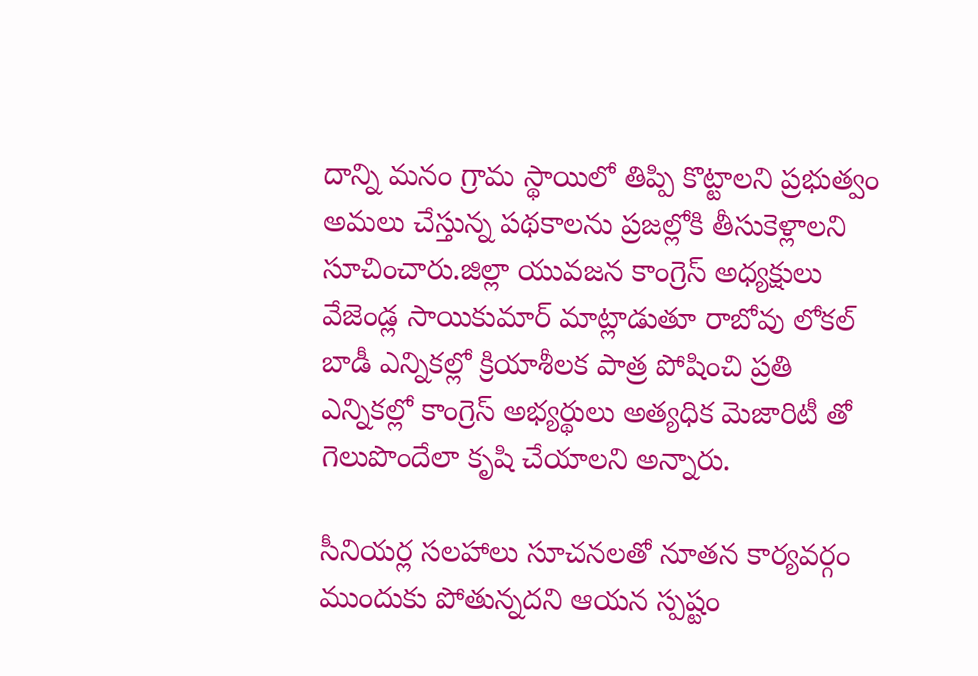దాన్ని మనం గ్రామ స్థాయిలో తిప్పి కొట్టాలని ప్రభుత్వం అమలు చేస్తున్న పథకాలను ప్రజల్లోకి తీసుకెళ్లాలని సూచించారు.జిల్లా యువజన కాంగ్రెస్ అధ్యక్షులు వేజెండ్ల సాయికుమార్ మాట్లాడుతూ రాబోవు లోకల్ బాడీ ఎన్నికల్లో క్రియాశీలక పాత్ర పోషించి ప్రతి ఎన్నికల్లో కాంగ్రెస్ అభ్యర్థులు అత్యధిక మెజారిటీ తో గెలుపొందేలా కృషి చేయాలని అన్నారు.

సీనియర్ల సలహాలు సూచనలతో నూతన కార్యవర్గం ముందుకు పోతున్నదని ఆయన స్పష్టం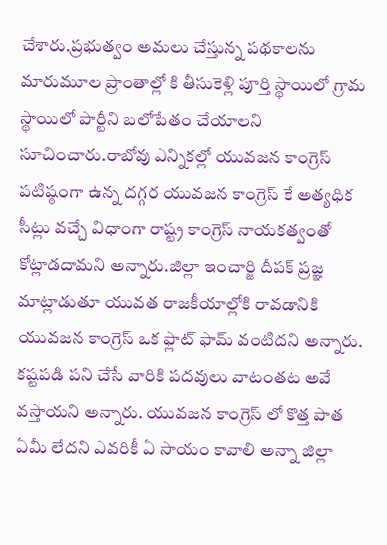చేశారు.ప్రభుత్వం అమలు చేస్తున్న పథకాలను మారుమూల ప్రాంతాల్లో కి తీసుకెళ్లి పూర్తి స్థాయిలో గ్రామ స్థాయిలో పార్టీని బలోపేతం చేయాలని సూచించారు.రాబోవు ఎన్నికల్లో యువజన కాంగ్రెస్ పటిష్ఠంగా ఉన్న దగ్గర యువజన కాంగ్రెస్ కే అత్యధిక సీట్లు వచ్చే విధాంగా రాష్ట్ర కాంగ్రెస్ నాయకత్వంతో కోట్లాడదామని అన్నారు.జిల్లా ఇంచార్జి దీపక్ ప్రజ్ఞ మాట్లాడుతూ యువత రాజకీయాల్లోకి రావడానికి యువజన కాంగ్రెస్ ఒక ఫ్లాట్ ఫామ్ వంటిదని అన్నారు. కష్టపడి పని చేసే వారికి పదవులు వాటంతట అవే వస్తాయని అన్నారు. యువజన కాంగ్రెస్ లో కొత్త పాత ఏమీ లేదని ఎవరికీ ఏ సాయం కావాలి అన్నా జిల్లా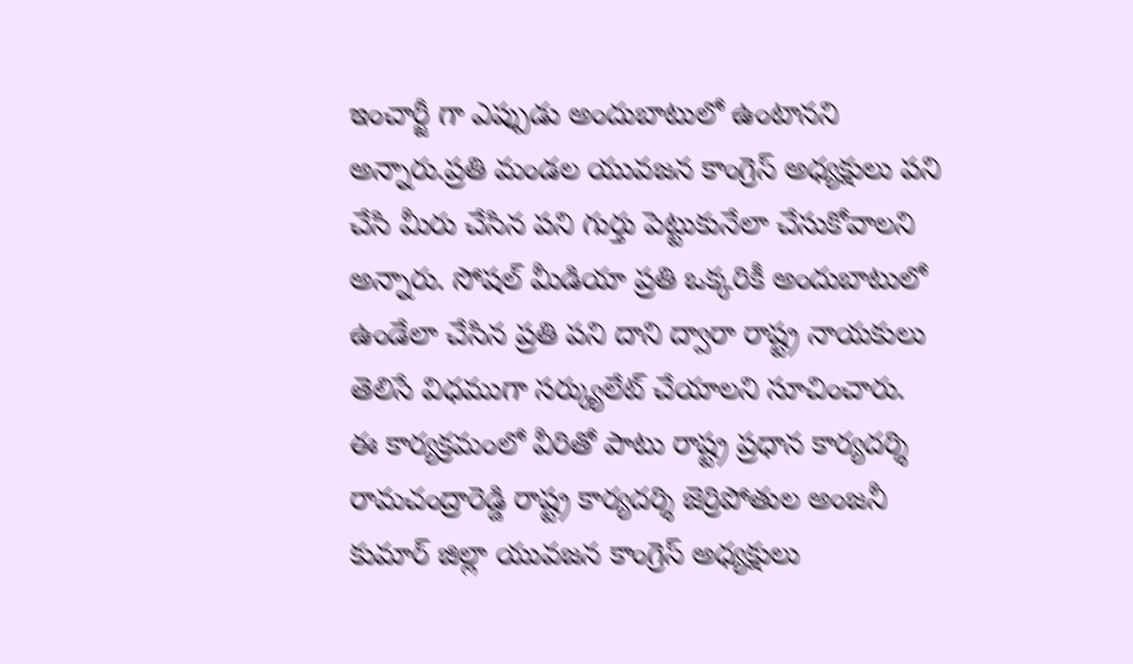ఇంచార్జీ గా ఎప్పుడు అందుబాటులో ఉంటానని అన్నారు.ప్రతి మండల యువజన కాంగ్రెస్ అధ్యక్షులు పని చేసి మీరు చేసిన పని గుర్తు పెట్టుకునేలా చేసుకోవాలని అన్నారు. సోషల్ మీడియా ప్రతి ఒక్కరికీ అందుబాటులో ఉండేలా చేసిన ప్రతి పని దాని ద్వారా రాష్ట్ర నాయకులు తెలిసే విధముగా సర్క్యులేట్ చేయాలని సూచించారు.
ఈ కార్యక్రమంలో వీరితో పాటు రాష్ట్ర ప్రధాన కార్యదర్శి రామచంద్రారెడ్డి రాష్ట్ర కార్యదర్శి జెర్రిపోతుల అంజనీ కుమార్ జిల్లా యువజన కాంగ్రెస్ అధ్యక్షులు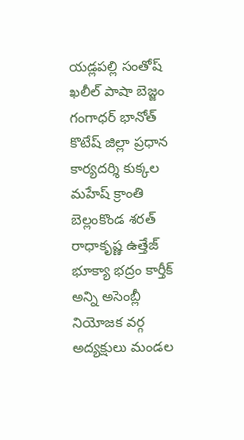యడ్లపల్లి సంతోష్ ఖలీల్ పాషా బెజ్జం గంగాధర్ భానోత్ కొటేష్ జిల్లా ప్రధాన కార్యదర్శి కుక్కల మహేష్ క్రాంతి బెల్లంకొండ శరత్ రాధాకృష్ణ ఉత్తేజ్ భూక్యా భద్రం కార్తీక్ అన్ని అసెంబ్లీ నియోజక వర్గ అద్యక్షులు మండల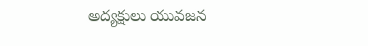అద్యక్షులు యువజన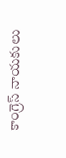కాంగ్రెస్ నాయకులు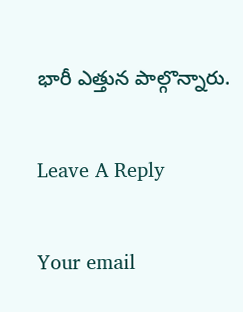భారీ ఎత్తున పాల్గొన్నారు.

Leave A Reply

Your email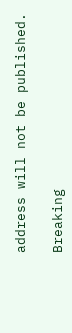address will not be published.

Breaking